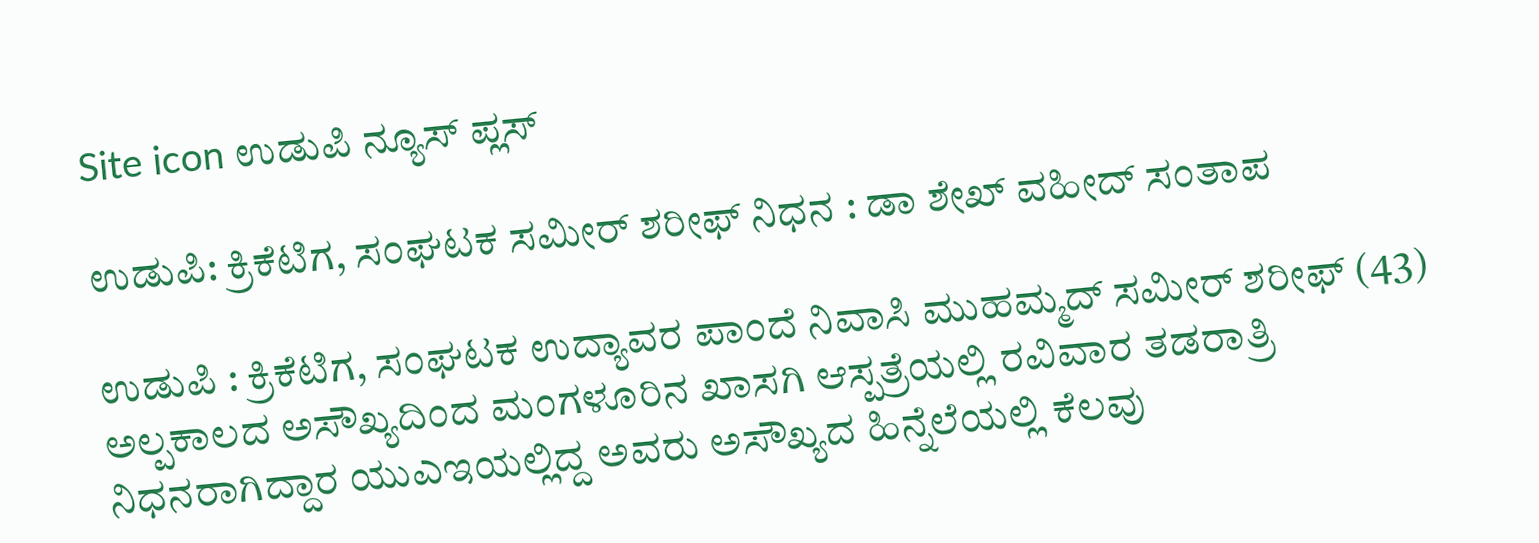Site icon ಉಡುಪಿ ನ್ಯೂಸ್ ಪ್ಲಸ್

ಉಡುಪಿ: ಕ್ರಿಕೆಟಿಗ, ಸಂಘಟಕ ಸಮೀರ್ ಶರೀಫ್ ನಿಧನ : ಡಾ ಶೇಖ್ ವಹೀದ್ ಸಂತಾಪ

ಉಡುಪಿ : ಕ್ರಿಕೆಟಿಗ, ಸಂಘಟಕ ಉದ್ಯಾವರ ಪಾಂದೆ ನಿವಾಸಿ ಮುಹಮ್ಮದ್ ಸಮೀರ್ ಶರೀಫ್ (43) ಅಲ್ಪಕಾಲದ ಅಸೌಖ್ಯದಿಂದ ಮಂಗಳೂರಿನ ಖಾಸಗಿ ಆಸ್ಪತ್ರೆಯಲ್ಲಿ ರವಿವಾರ ತಡರಾತ್ರಿ ನಿಧನರಾಗಿದ್ದಾರ ಯುಎಇಯಲ್ಲಿದ್ದ ಅವರು ಅಸೌಖ್ಯದ ಹಿನ್ನೆಲೆಯಲ್ಲಿ ಕೆಲವು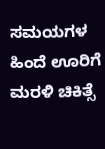ಸಮಯಗಳ ಹಿಂದೆ ಊರಿಗೆ ಮರಳಿ ಚಿಕಿತ್ಸೆ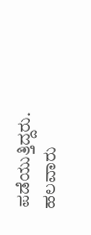ಪಡೆಯುತ್ತಿದ್ದರು. ಹಲವಾರು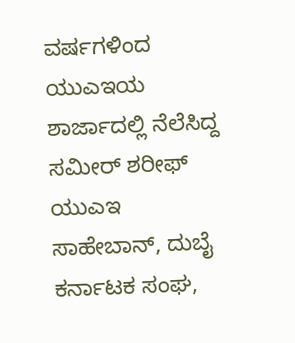ವರ್ಷಗಳಿಂದ ಯುಎಇಯ ಶಾರ್ಜಾದಲ್ಲಿ ನೆಲೆಸಿದ್ದ ಸಮೀರ್ ಶರೀಫ್ ಯುಎಇ ಸಾಹೇಬಾನ್, ದುಬೈ ಕರ್ನಾಟಕ ಸಂಘ,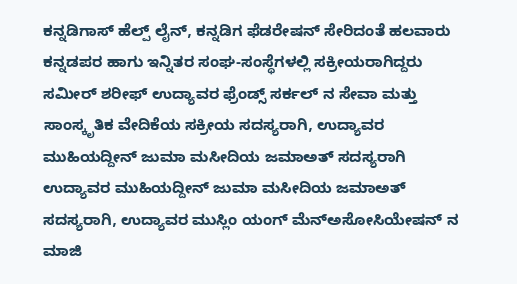ಕನ್ನಡಿಗಾಸ್ ಹೆಲ್ಪ್ ಲೈನ್, ಕನ್ನಡಿಗ ಫೆಡರೇಷನ್ ಸೇರಿದಂತೆ ಹಲವಾರು ಕನ್ನಡಪರ ಹಾಗು ಇನ್ನಿತರ ಸಂಘ-ಸಂಸ್ಥೆಗಳಲ್ಲಿ ಸಕ್ರೀಯರಾಗಿದ್ದರು ಸಮೀರ್ ಶರೀಫ್ ಉದ್ಯಾವರ ಫ್ರೆಂಡ್ಸ್ ಸರ್ಕಲ್ ನ ಸೇವಾ ಮತ್ತು ಸಾಂಸ್ಕೃತಿಕ ವೇದಿಕೆಯ ಸಕ್ರೀಯ ಸದಸ್ಯರಾಗಿ, ಉದ್ಯಾವರ ಮುಹಿಯದ್ದೀನ್ ಜುಮಾ ಮಸೀದಿಯ ಜಮಾಅತ್‌ ಸದಸ್ಯರಾಗಿ ಉದ್ಯಾವರ ಮುಹಿಯದ್ದೀನ್ ಜುಮಾ ಮಸೀದಿಯ ಜಮಾಅತ್‌ ಸದಸ್ಯರಾಗಿ, ಉದ್ಯಾವರ ಮುಸ್ಲಿಂ ಯಂಗ್ ಮೆನ್ಅಸೋಸಿಯೇಷನ್ ನ ಮಾಜಿ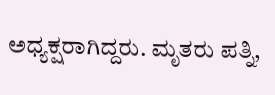ಅಧ್ಯಕ್ಷರಾಗಿದ್ದರು. ಮೃತರು ಪತ್ನಿ,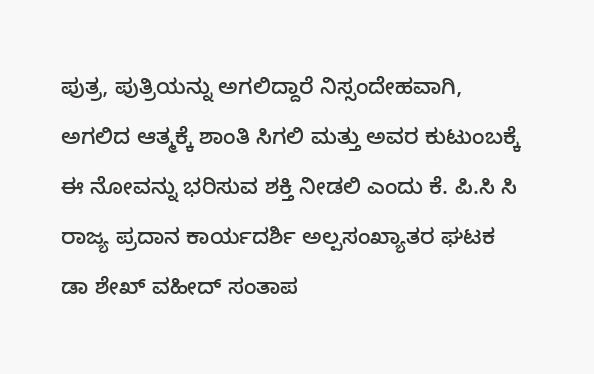ಪುತ್ರ, ಪುತ್ರಿಯನ್ನು ಅಗಲಿದ್ದಾರೆ ನಿಸ್ಸಂದೇಹವಾಗಿ, ಅಗಲಿದ ಆತ್ಮಕ್ಕೆ ಶಾಂತಿ ಸಿಗಲಿ ಮತ್ತು ಅವರ ಕುಟುಂಬಕ್ಕೆ ಈ ನೋವನ್ನು ಭರಿಸುವ ಶಕ್ತಿ ನೀಡಲಿ ಎಂದು ಕೆ. ಪಿ.ಸಿ ಸಿ ರಾಜ್ಯ ಪ್ರದಾನ ಕಾರ್ಯದರ್ಶಿ ಅಲ್ಪಸಂಖ್ಯಾತರ ಘಟಕ ಡಾ ಶೇಖ್ ವಹೀದ್ ಸಂತಾಪ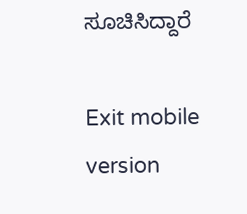ಸೂಚಿಸಿದ್ದಾರೆ

Exit mobile version